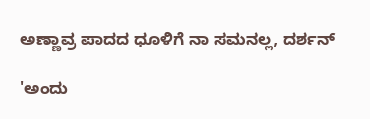ಅಣ್ಣಾವ್ರ ಪಾದದ ಧೂಳಿಗೆ ನಾ ಸಮನಲ್ಲ, ದರ್ಶನ್

'ಅಂದು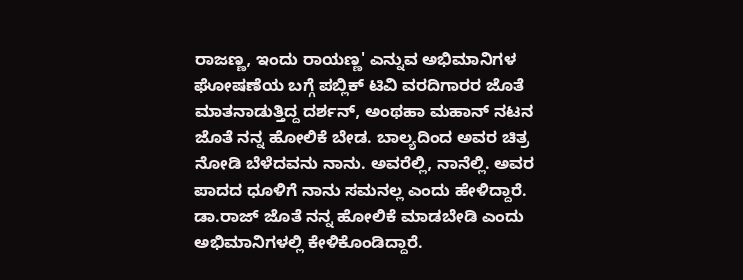ರಾಜಣ್ಣ, ಇಂದು ರಾಯಣ್ಣ' ಎನ್ನುವ ಅಭಿಮಾನಿಗಳ ಘೋಷಣೆಯ ಬಗ್ಗೆ ಪಬ್ಲಿಕ್ ಟಿವಿ ವರದಿಗಾರರ ಜೊತೆ ಮಾತನಾಡುತ್ತಿದ್ದ ದರ್ಶನ್, ಅಂಥಹಾ ಮಹಾನ್ ನಟನ ಜೊತೆ ನನ್ನ ಹೋಲಿಕೆ ಬೇಡ. ಬಾಲ್ಯದಿಂದ ಅವರ ಚಿತ್ರ ನೋಡಿ ಬೆಳೆದವನು ನಾನು. ಅವರೆಲ್ಲಿ, ನಾನೆಲ್ಲಿ. ಅವರ ಪಾದದ ಧೂಳಿಗೆ ನಾನು ಸಮನಲ್ಲ ಎಂದು ಹೇಳಿದ್ದಾರೆ.
ಡಾ.ರಾಜ್ ಜೊತೆ ನನ್ನ ಹೋಲಿಕೆ ಮಾಡಬೇಡಿ ಎಂದು ಅಭಿಮಾನಿಗಳಲ್ಲಿ ಕೇಳಿಕೊಂಡಿದ್ದಾರೆ.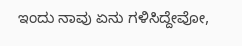ಇಂದು ನಾವು ಏನು ಗಳಿಸಿದ್ದೇವೋ,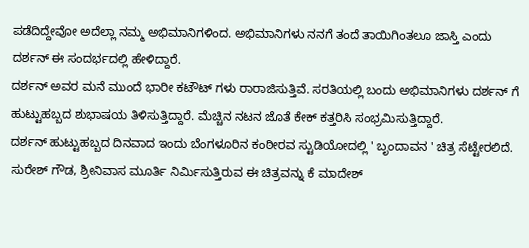ಪಡೆದಿದ್ದೇವೋ ಅದೆಲ್ಲಾ ನಮ್ಮ ಅಭಿಮಾನಿಗಳಿಂದ. ಅಭಿಮಾನಿಗಳು ನನಗೆ ತಂದೆ ತಾಯಿಗಿಂತಲೂ ಜಾಸ್ತಿ ಎಂದು ದರ್ಶನ್ ಈ ಸಂದರ್ಭದಲ್ಲಿ ಹೇಳಿದ್ದಾರೆ.
ದರ್ಶನ್ ಅವರ ಮನೆ ಮುಂದೆ ಭಾರೀ ಕಟೌಟ್ ಗಳು ರಾರಾಜಿಸುತ್ತಿವೆ. ಸರತಿಯಲ್ಲಿ ಬಂದು ಅಭಿಮಾನಿಗಳು ದರ್ಶನ್ ಗೆ ಹುಟ್ಟುಹಬ್ಬದ ಶುಭಾಷಯ ತಿಳಿಸುತ್ತಿದ್ದಾರೆ. ಮೆಚ್ಚಿನ ನಟನ ಜೊತೆ ಕೇಕ್ ಕತ್ತರಿಸಿ ಸಂಭ್ರಮಿಸುತ್ತಿದ್ದಾರೆ.
ದರ್ಶನ್ ಹುಟ್ಟುಹಬ್ಬದ ದಿನವಾದ ಇಂದು ಬೆಂಗಳೂರಿನ ಕಂಠೀರವ ಸ್ಟುಡಿಯೋದಲ್ಲಿ ' ಬೃಂದಾವನ ' ಚಿತ್ರ ಸೆಟ್ಟೇರಲಿದೆ. ಸುರೇಶ್ ಗೌಡ, ಶ್ರೀನಿವಾಸ ಮೂರ್ತಿ ನಿರ್ಮಿಸುತ್ತಿರುವ ಈ ಚಿತ್ರವನ್ನು ಕೆ ಮಾದೇಶ್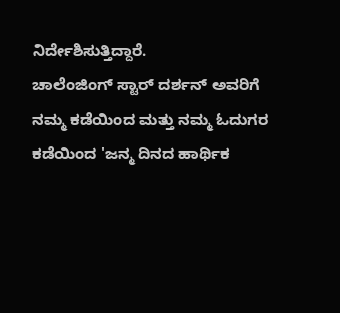ನಿರ್ದೇಶಿಸುತ್ತಿದ್ದಾರೆ.
ಚಾಲೆಂಜಿಂಗ್ ಸ್ಟಾರ್ ದರ್ಶನ್ ಅವರಿಗೆ ನಮ್ಮ ಕಡೆಯಿಂದ ಮತ್ತು ನಮ್ಮ ಓದುಗರ ಕಡೆಯಿಂದ 'ಜನ್ಮ ದಿನದ ಹಾರ್ಥಿಕ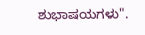ಶುಭಾಷಯಗಳು".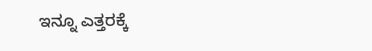ಇನ್ನೂ ಎತ್ತರಕ್ಕೆ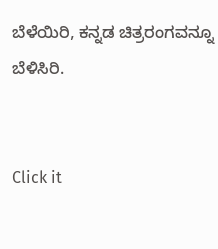ಬೆಳೆಯಿರಿ, ಕನ್ನಡ ಚಿತ್ರರಂಗವನ್ನೂ ಬೆಳಿಸಿರಿ.


Click it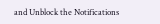and Unblock the Notifications